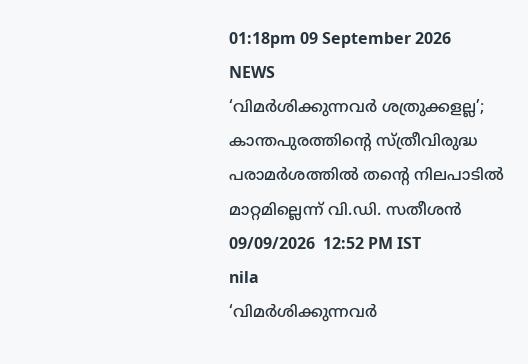01:18pm 09 September 2026
NEWS
‘വിമർശിക്കുന്നവർ ശത്രുക്കളല്ല’; കാന്തപുരത്തിന്റെ സ്ത്രീവിരുദ്ധ പരാമർശത്തിൽ തന്റെ നിലപാടിൽ മാറ്റമില്ലെന്ന് വി.ഡി. സതീശൻ
09/09/2026  12:52 PM IST
nila
‘വിമർശിക്കുന്നവർ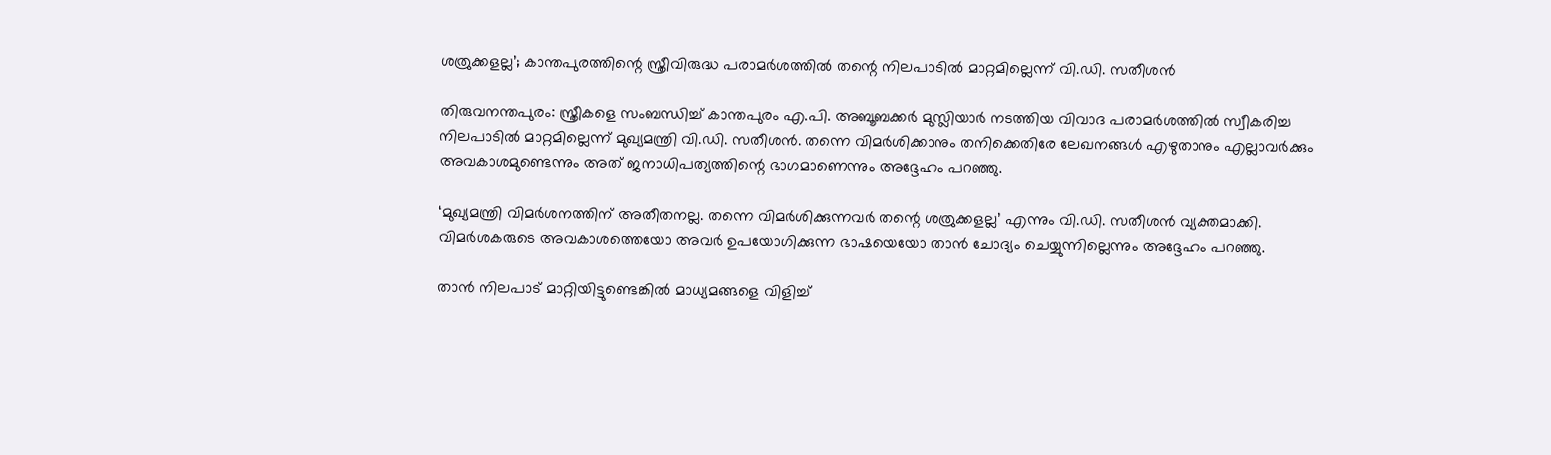ശത്രുക്കളല്ല’; കാന്തപുരത്തിന്റെ സ്ത്രീവിരുദ്ധ പരാമർശത്തിൽ തന്റെ നിലപാടിൽ മാറ്റമില്ലെന്ന് വി.ഡി. സതീശൻ

തിരുവനന്തപുരം: സ്ത്രീകളെ സംബന്ധിച്ച് കാന്തപുരം എ.പി. അബൂബക്കർ മുസ്ലിയാർ നടത്തിയ വിവാദ പരാമർശത്തിൽ സ്വീകരിച്ച നിലപാടിൽ മാറ്റമില്ലെന്ന് മുഖ്യമന്ത്രി വി.ഡി. സതീശൻ. തന്നെ വിമർശിക്കാനും തനിക്കെതിരേ ലേഖനങ്ങൾ എഴുതാനും എല്ലാവർക്കും അവകാശമുണ്ടെന്നും അത് ജനാധിപത്യത്തിന്റെ ഭാഗമാണെന്നും അദ്ദേഹം പറഞ്ഞു.

‘മുഖ്യമന്ത്രി വിമർശനത്തിന് അതീതനല്ല. തന്നെ വിമർശിക്കുന്നവർ തന്റെ ശത്രുക്കളല്ല’ എന്നും വി.ഡി. സതീശൻ വ്യക്തമാക്കി. വിമർശകരുടെ അവകാശത്തെയോ അവർ ഉപയോഗിക്കുന്ന ഭാഷയെയോ താൻ ചോദ്യം ചെയ്യുന്നില്ലെന്നും അദ്ദേഹം പറഞ്ഞു.

താൻ നിലപാട് മാറ്റിയിട്ടുണ്ടെങ്കിൽ മാധ്യമങ്ങളെ വിളിച്ച്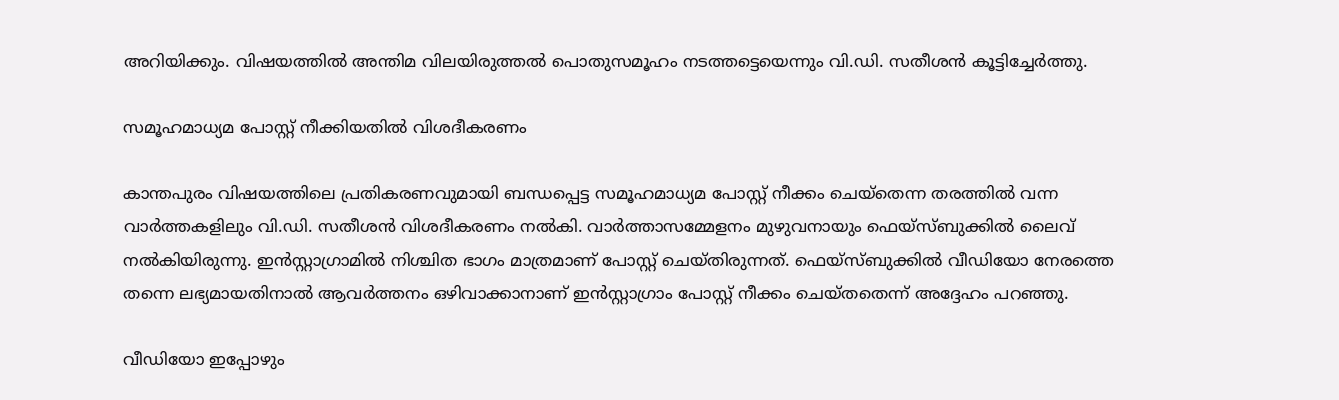അറിയിക്കും. വിഷയത്തിൽ അന്തിമ വിലയിരുത്തൽ പൊതുസമൂഹം നടത്തട്ടെയെന്നും വി.ഡി. സതീശൻ കൂട്ടിച്ചേർത്തു.

സമൂഹമാധ്യമ പോസ്റ്റ് നീക്കിയതിൽ വിശദീകരണം

കാന്തപുരം വിഷയത്തിലെ പ്രതികരണവുമായി ബന്ധപ്പെട്ട സമൂഹമാധ്യമ പോസ്റ്റ് നീക്കം ചെയ്തെന്ന തരത്തിൽ വന്ന വാർത്തകളിലും വി.ഡി. സതീശൻ വിശദീകരണം നൽകി. വാർത്താസമ്മേളനം മുഴുവനായും ഫെയ്‌സ്ബുക്കിൽ ലൈവ് നൽകിയിരുന്നു. ഇൻസ്റ്റാഗ്രാമിൽ നിശ്ചിത ഭാഗം മാത്രമാണ് പോസ്റ്റ് ചെയ്തിരുന്നത്. ഫെയ്‌സ്ബുക്കിൽ വീഡിയോ നേരത്തെ തന്നെ ലഭ്യമായതിനാൽ ആവർത്തനം ഒഴിവാക്കാനാണ് ഇൻസ്റ്റാഗ്രാം പോസ്റ്റ് നീക്കം ചെയ്തതെന്ന് അദ്ദേഹം പറഞ്ഞു.

വീഡിയോ ഇപ്പോഴും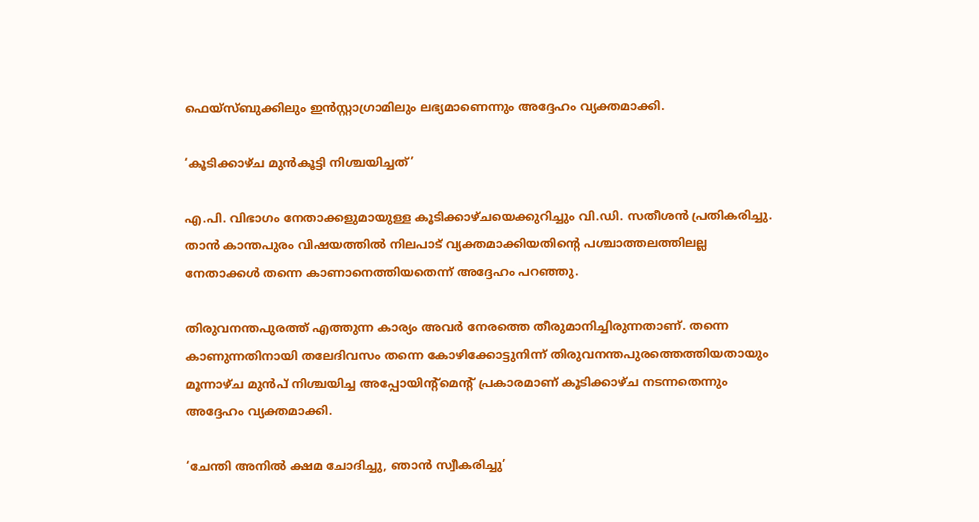ഫെയ്‌സ്ബുക്കിലും ഇൻസ്റ്റാഗ്രാമിലും ലഭ്യമാണെന്നും അദ്ദേഹം വ്യക്തമാക്കി.

‘കൂടിക്കാഴ്ച മുൻകൂട്ടി നിശ്ചയിച്ചത്’

എ.പി. വിഭാഗം നേതാക്കളുമായുള്ള കൂടിക്കാഴ്ചയെക്കുറിച്ചും വി.ഡി. സതീശൻ പ്രതികരിച്ചു. താൻ കാന്തപുരം വിഷയത്തിൽ നിലപാട് വ്യക്തമാക്കിയതിന്റെ പശ്ചാത്തലത്തിലല്ല നേതാക്കൾ തന്നെ കാണാനെത്തിയതെന്ന് അദ്ദേഹം പറഞ്ഞു.

തിരുവനന്തപുരത്ത് എത്തുന്ന കാര്യം അവർ നേരത്തെ തീരുമാനിച്ചിരുന്നതാണ്. തന്നെ കാണുന്നതിനായി തലേദിവസം തന്നെ കോഴിക്കോട്ടുനിന്ന് തിരുവനന്തപുരത്തെത്തിയതായും മൂന്നാഴ്ച മുൻപ് നിശ്ചയിച്ച അപ്പോയിന്റ്‌മെന്റ് പ്രകാരമാണ് കൂടിക്കാഴ്ച നടന്നതെന്നും അദ്ദേഹം വ്യക്തമാക്കി.

‘ചേന്തി അനിൽ ക്ഷമ ചോദിച്ചു, ഞാൻ സ്വീകരിച്ചു’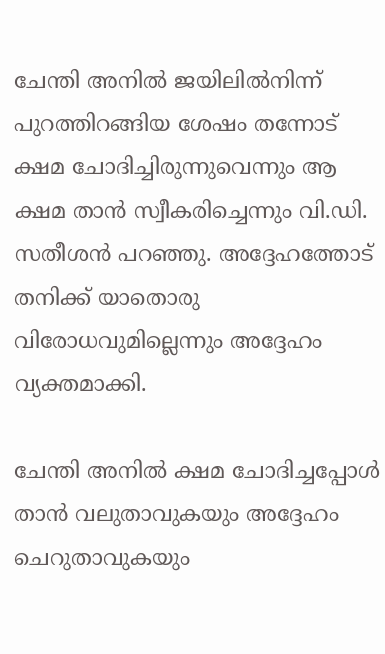ചേന്തി അനിൽ ജയിലിൽനിന്ന് പുറത്തിറങ്ങിയ ശേഷം തന്നോട് ക്ഷമ ചോദിച്ചിരുന്നുവെന്നും ആ ക്ഷമ താൻ സ്വീകരിച്ചെന്നും വി.ഡി. സതീശൻ പറഞ്ഞു. അദ്ദേഹത്തോട് തനിക്ക് യാതൊരു വിരോധവുമില്ലെന്നും അദ്ദേഹം വ്യക്തമാക്കി.

ചേന്തി അനിൽ ക്ഷമ ചോദിച്ചപ്പോൾ താൻ വലുതാവുകയും അദ്ദേഹം ചെറുതാവുകയും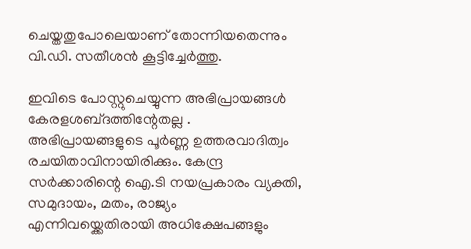ചെയ്തതുപോലെയാണ് തോന്നിയതെന്നും വി.ഡി. സതീശൻ കൂട്ടിച്ചേർത്തു.

ഇവിടെ പോസ്റ്റുചെയ്യുന്ന അഭിപ്രായങ്ങള്‍ കേരളശബ്‌ദത്തിന്റേതല്ല . അഭിപ്രായങ്ങളുടെ പൂര്‍ണ്ണ ഉത്തരവാദിത്വം രചയിതാവിനായിരിക്കും. കേന്ദ്ര സർക്കാരിന്റെ ഐ.ടി നയപ്രകാരം വ്യക്തി, സമുദായം, മതം, രാജ്യം എന്നിവയ്ക്കെതിരായി അധിക്ഷേപങ്ങളും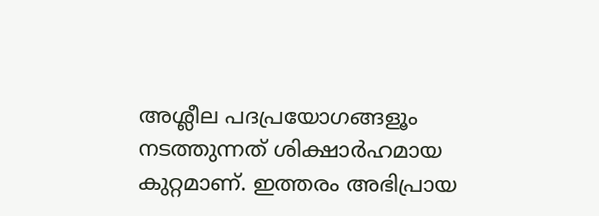അശ്ലീല പദപ്രയോഗങ്ങളൂം നടത്തുന്നത് ശിക്ഷാര്‍ഹമായ കുറ്റമാണ്. ഇത്തരം അഭിപ്രായ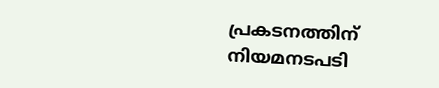പ്രകടനത്തിന് നിയമനടപടി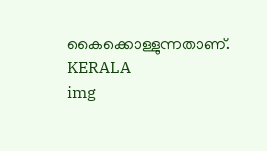കൈക്കൊള്ളുന്നതാണ്.
KERALA
img